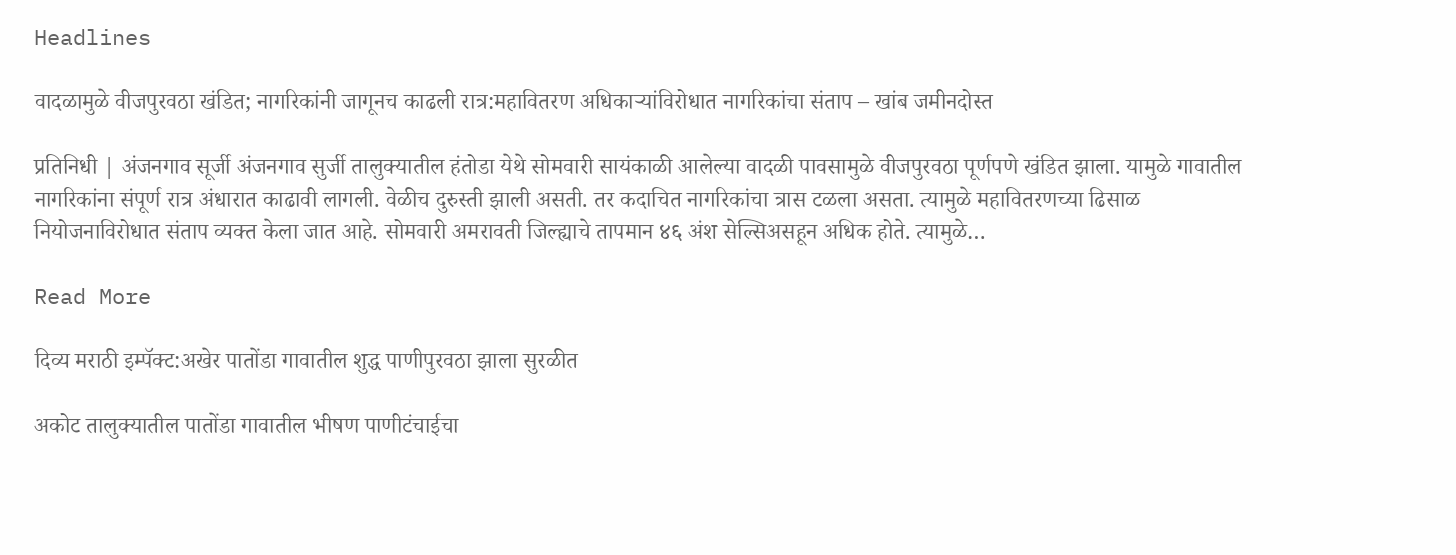Headlines

वादळामुळे वीजपुरवठा खंडित; नागरिकांनी जागूनच काढली रात्र:महावितरण अधिकाऱ्यांविरोधात नागरिकांचा संताप – खांब जमीनदोस्त

प्रतिनिधी | अंजनगाव सूर्जी अंजनगाव सुर्जी तालुक्यातील हंतोडा येथे सोमवारी सायंकाळी आलेल्या वादळी पावसामुळे वीजपुरवठा पूर्णपणे खंडित झाला. यामुळे गावातील नागरिकांना संपूर्ण रात्र अंधारात काढावी लागली. वेळीच दुरुस्ती झाली असती. तर कदाचित नागरिकांचा त्रास टळला असता. त्यामुळे महावितरणच्या ढिसाळ नियोजनाविरोधात संताप व्यक्त केला जात आहे. सोमवारी अमरावती जिल्ह्याचे तापमान ४६ अंश सेल्सिअसहून अधिक होते. त्यामुळे…

Read More

दिव्य मराठी इम्पॅक्ट:अखेर पातोंडा गावातील शुद्ध पाणीपुरवठा झाला सुरळीत

अकोट तालुक्यातील पातोंडा गावातील भीषण पाणीटंचाईचा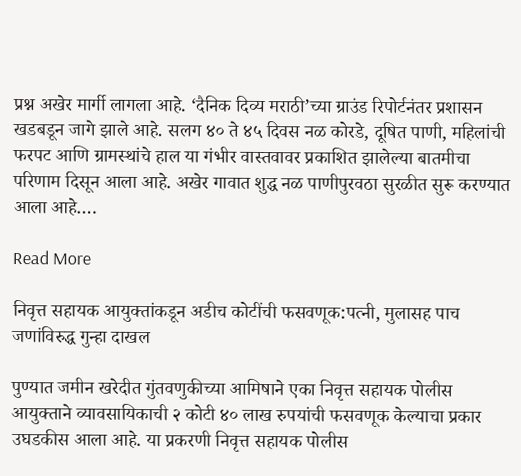प्रश्न अखेर मार्गी लागला आहे. ‘दैनिक दिव्य मराठी’च्या ग्राउंड रिपोर्टनंतर प्रशासन खडबडून जागे झाले आहे. सलग ४० ते ४५ दिवस नळ कोरडे, दूषित पाणी, महिलांची फरपट आणि ग्रामस्थांचे हाल या गंभीर वास्तवावर प्रकाशित झालेल्या बातमीचा परिणाम दिसून आला आहे. अखेर गावात शुद्ध नळ पाणीपुरवठा सुरळीत सुरू करण्यात आला आहे….

Read More

निवृत्त सहायक आयुक्तांकडून अडीच कोटींची फसवणूक:पत्नी, मुलासह पाच जणांविरुद्ध गुन्हा दाखल

पुण्यात जमीन खरेदीत गुंतवणुकीच्या आमिषाने एका निवृत्त सहायक पोलीस आयुक्ताने व्यावसायिकाची २ कोटी ४० लाख रुपयांची फसवणूक केल्याचा प्रकार उघडकीस आला आहे. या प्रकरणी निवृत्त सहायक पोलीस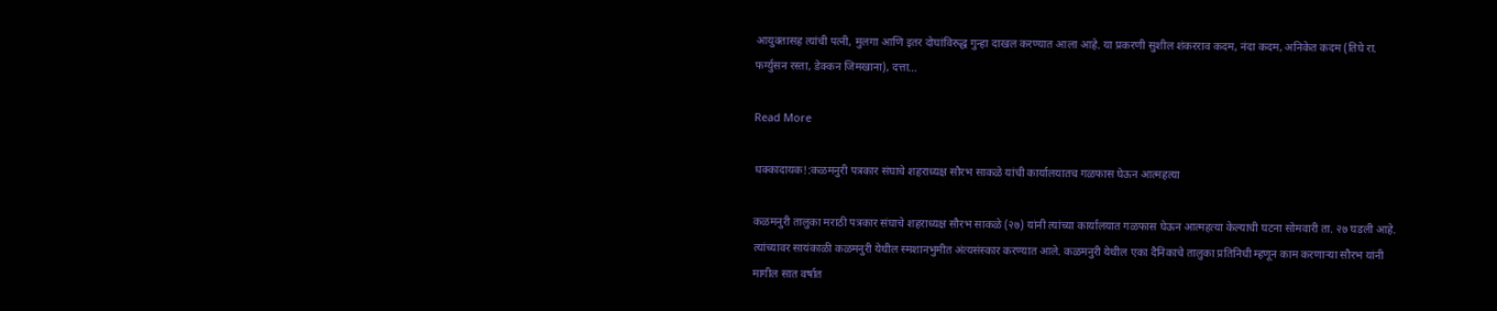आयुक्तासह त्यांची पत्नी, मुलगा आणि इतर दोघांविरुद्ध गुन्हा दाखल करण्यात आला आहे. या प्रकरणी सुशील शंकरराव कदम, नंदा कदम, अनिकेत कदम (तिघे रा. फर्ग्युसन रस्ता, डेक्कन जिमखाना), दत्ता…

Read More

धक्कादायक!:कळमनुरी पत्रकार संघाचे शहराध्यक्ष सौरभ साकळे यांची कार्यालयातच गळफास घेऊन आत्महत्या

कळमनुरी तालुका मराठी पत्रकार संघाचे शहराध्यक्ष सौरभ साकळे (२७) यांनी त्यांच्या कार्यालयात गळफास घेऊन आत्महत्या केल्याची घटना सोमवारी ता. २७ घडली आहे. त्यांच्यावर सायंकाळी कळमनुरी येथील स्मशानभुमीत अंत्यसंस्कार करण्यात आले. कळमनुरी येथील एका दैनिकाचे तालुका प्रतिनिधी म्हणून काम करणाऱ्या सौरभ यांनी मागील सात वर्षात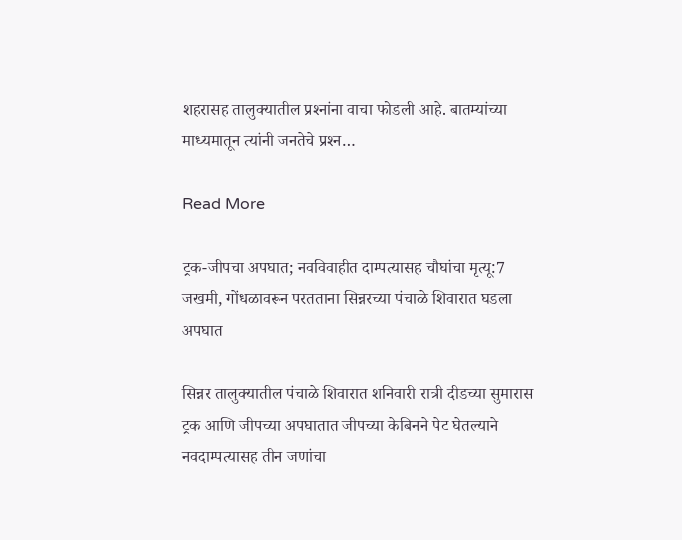शहरासह तालुक्यातील प्रश्‍नांना वाचा फोडली आहे. बातम्यांच्या माध्यमातून त्यांनी जनतेचे प्रश्‍न…

Read More

ट्रक-जीपचा अपघात; नवविवाहीत दाम्पत्यासह चौघांचा मृत्यू:7 जखमी, गोंधळावरून परतताना सिन्नरच्या पंचाळे शिवारात घडला अपघात

सिन्नर तालुक्यातील पंचाळे शिवारात शनिवारी रात्री दीडच्या सुमारास ट्रक आणि जीपच्या अपघातात जीपच्या केबिनने पेट घेतल्याने नवदाम्पत्यासह तीन जणांचा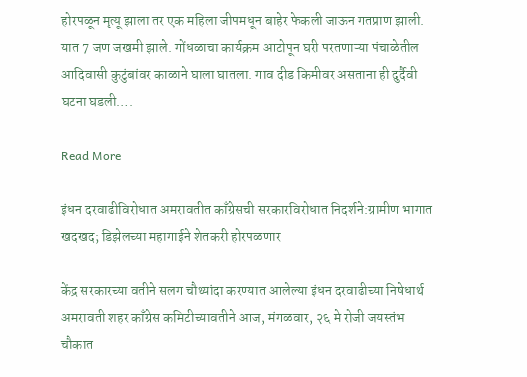होरपळून मृत्यू झाला तर एक महिला जीपमधून बाहेर फेकली जाऊन गतप्राण झाली. यात 7 जण जखमी झाले. गोंधळाचा कार्यक्रम आटोपून घरी परतणाऱ्या पंचाळेतील आदिवासी कुटुंबांवर काळाने घाला घातला. गाव दीड किमीवर असताना ही दुर्दैवी घटना घडली….

Read More

इंधन दरवाढीविरोधात अमरावतीत काँग्रेसची सरकारविरोधात निदर्शने:ग्रामीण भागात खदखद; डिझेलच्या महागाईने शेतकरी होरपळणार

केंद्र सरकारच्या वतीने सलग चौथ्यांदा करण्यात आलेल्या इंधन दरवाढीच्या निषेधार्थ अमरावती शहर काँग्रेस कमिटीच्यावतीने आज, मंगळवार, २६ मे रोजी जयस्तंभ चौकात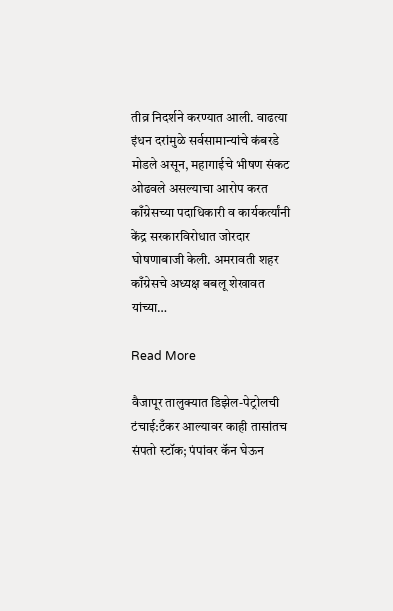तीव्र निदर्शने करण्यात आली. वाढत्या इंधन दरांमुळे सर्वसामान्यांचे कंबरडे मोडले असून, महागाईचे भीषण संकट ओढवले असल्याचा आरोप करत काँग्रेसच्या पदाधिकारी व कार्यकर्त्यांनी केंद्र सरकारविरोधात जोरदार घोषणाबाजी केली. अमरावती शहर काँग्रेसचे अध्यक्ष बबलू शेखावत यांच्या…

Read More

वैजापूर तालुक्यात डिझेल-पेट्रोलची टंचाई:टँकर आल्यावर काही तासांतच संपतो स्टॉक; पंपांवर कॅन घेऊन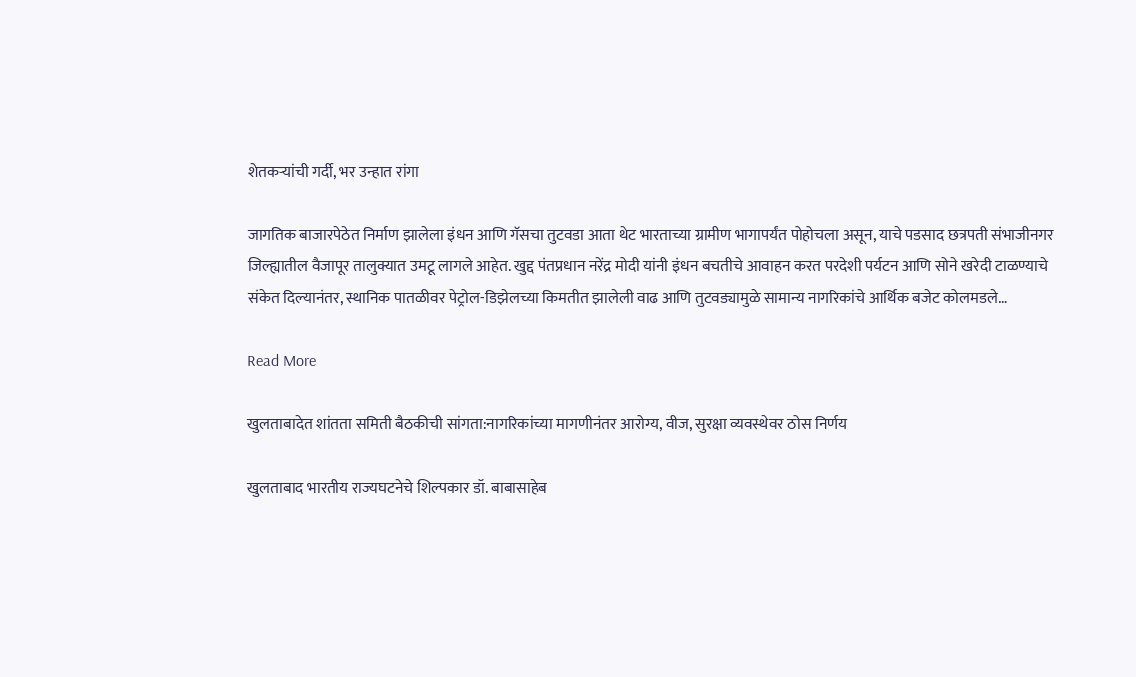शेतकऱ्यांची गर्दी, भर उन्हात रांगा

जागतिक बाजारपेठेत निर्माण झालेला इंधन आणि गॅसचा तुटवडा आता थेट भारताच्या ग्रामीण भागापर्यंत पोहोचला असून, याचे पडसाद छत्रपती संभाजीनगर जिल्ह्यातील वैजापूर तालुक्यात उमटू लागले आहेत. खुद्द पंतप्रधान नरेंद्र मोदी यांनी इंधन बचतीचे आवाहन करत परदेशी पर्यटन आणि सोने खरेदी टाळण्याचे संकेत दिल्यानंतर, स्थानिक पातळीवर पेट्रोल-डिझेलच्या किमतीत झालेली वाढ आणि तुटवड्यामुळे सामान्य नागरिकांचे आर्थिक बजेट कोलमडले…

Read More

खुलताबादेत शांतता समिती बैठकीची सांगता:नागरिकांच्या मागणीनंतर आरोग्य, वीज, सुरक्षा व्यवस्थेवर ठोस निर्णय

खुलताबाद भारतीय राज्यघटनेचे शिल्पकार डॉ. बाबासाहेब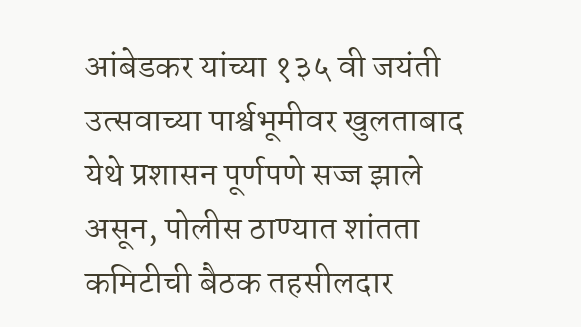आंबेडकर यांच्या १३५ वी जयंती उत्सवाच्या पार्श्वभूमीवर खुलताबाद येथे प्रशासन पूर्णपणे सज्ज झाले असून, पोलीस ठाण्यात शांतता कमिटीची बैठक तहसीलदार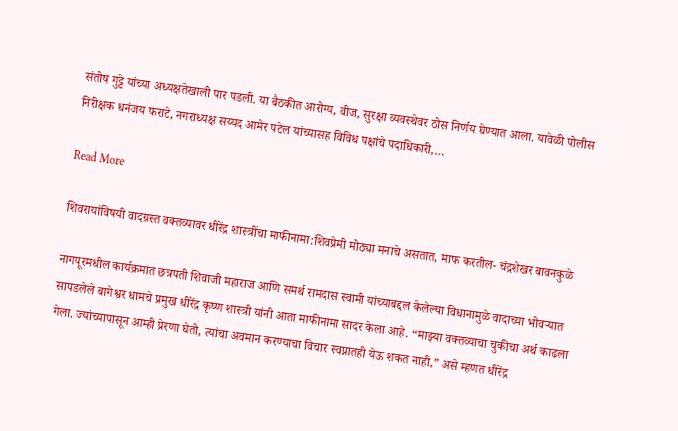संतोष गुट्टे यांच्या अध्यक्षतेखाली पार पडली. या बैठकीत आरोग्य, वीज, सुरक्षा व्यवस्थेवर ठोस निर्णय घेण्यात आला. यावेळी पोलीस निरीक्षक धनंजय फराटे, नगराध्यक्ष सय्यद आमेर पटेल यांच्यासह विविध पक्षांचे पदाधिकारी,…

Read More

शिवरायांविषयी वादग्रस्त वक्तव्यावर धीरेंद्र शास्त्रींचा माफीनामा:शिवप्रेमी मोठ्या मनाचे असतात, माफ करतील- चंद्रशेखर बावनकुळे

नागपूरमधील कार्यक्रमात छत्रपती शिवाजी महाराज आणि समर्थ रामदास स्वामी यांच्याबद्दल केलेल्या विधानामुळे वादाच्या भोवऱ्यात सापडलेले बागेश्वर धामचे प्रमुख धीरेंद्र कृष्ण शास्त्री यांनी आता माफीनामा सादर केला आहे. “माझ्या वक्तव्याचा चुकीचा अर्थ काढला गेला. ज्यांच्यापासून आम्ही प्रेरणा घेतो, त्यांचा अवमान करण्याचा विचार स्वप्नातही येऊ शकत नाही,” असे म्हणत धीरेंद्र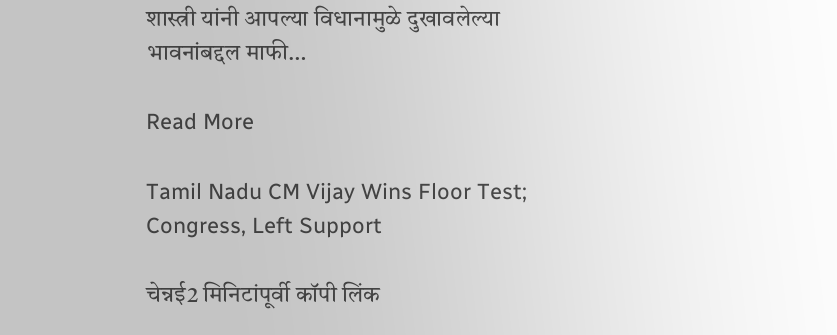शास्त्री यांनी आपल्या विधानामुळे दुखावलेल्या भावनांबद्दल माफी…

Read More

Tamil Nadu CM Vijay Wins Floor Test; Congress, Left Support

चेन्नई2 मिनिटांपूर्वी कॉपी लिंक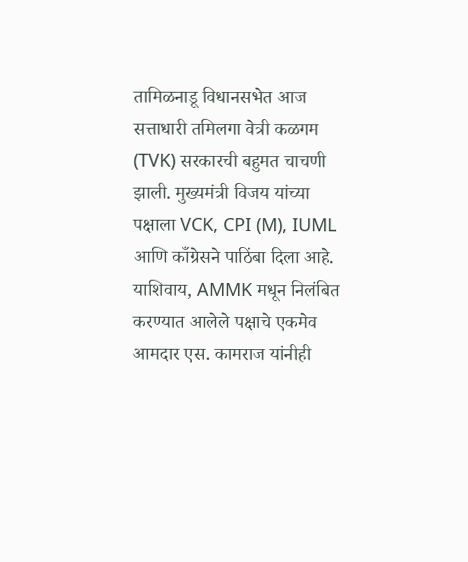तामिळनाडू विधानसभेत आज सत्ताधारी तमिलगा वेत्री कळगम (TVK) सरकारची बहुमत चाचणी झाली. मुख्यमंत्री विजय यांच्या पक्षाला VCK, CPI (M), IUML आणि काँग्रेसने पाठिंबा दिला आहे. याशिवाय, AMMK मधून निलंबित करण्यात आलेले पक्षाचे एकमेव आमदार एस. कामराज यांनीही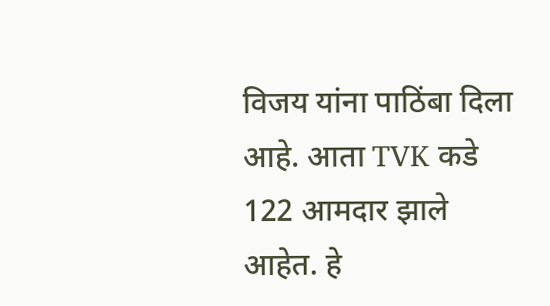विजय यांना पाठिंबा दिला आहे. आता TVK कडे 122 आमदार झाले आहेत. हे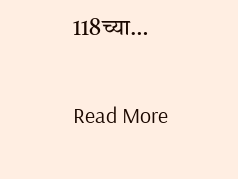118च्या…

Read More